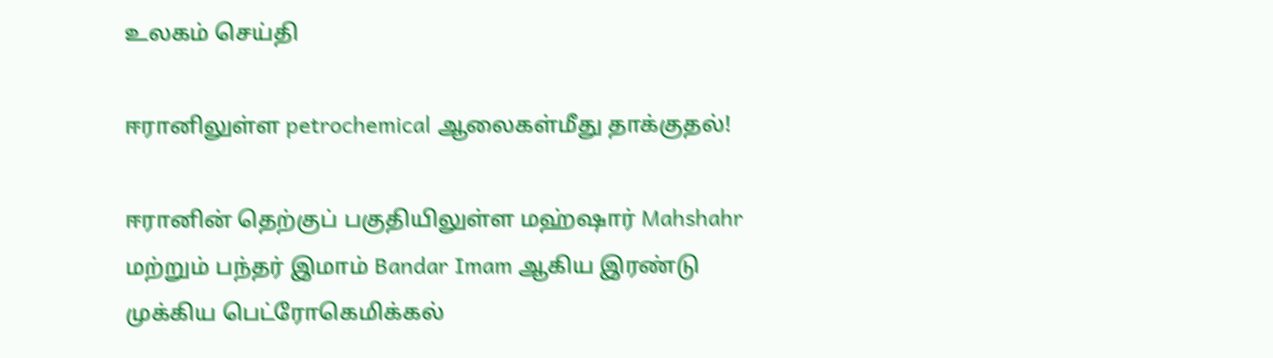உலகம் செய்தி

ஈரானிலுள்ள petrochemical ஆலைகள்மீது தாக்குதல்!

ஈரானின் தெற்குப் பகுதியிலுள்ள மஹ்ஷார் Mahshahr மற்றும் பந்தர் இமாம் Bandar Imam ஆகிய இரண்டு முக்கிய பெட்ரோகெமிக்கல்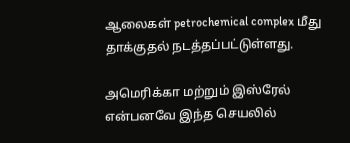ஆலைகள் petrochemical complex மீது தாக்குதல் நடத்தப்பட்டுள்ளது.

அமெரிக்கா மற்றும் இஸ்ரேல் என்பனவே இந்த செயலில்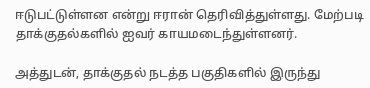ஈடுபட்டுள்ளன என்று ஈரான் தெரிவித்துள்ளது. மேற்படி தாக்குதல்களில் ஐவர் காயமடைந்துள்ளனர்.

அத்துடன், தாக்குதல் நடத்த பகுதிகளில் இருந்து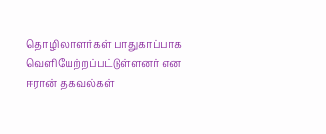தொழிலாளர்கள் பாதுகாப்பாக வெளியேற்றப்பட்டுள்ளனர் என ஈரான் தகவல்கள்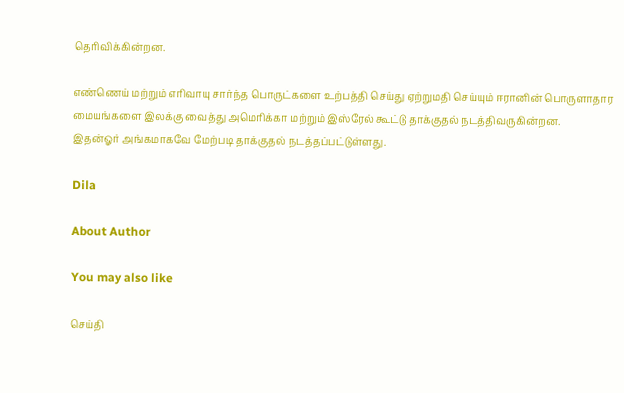தெரிவிக்கின்றன.

எண்ணெய் மற்றும் எரிவாயு சார்ந்த பொருட்களை உற்பத்தி செய்து ஏற்றுமதி செய்யும் ஈரானின் பொருளாதார மையங்களை இலக்கு வைத்து அமெரிக்கா மற்றும் இஸ்ரேல் கூட்டு தாக்குதல் நடத்திவருகின்றன.
இதன்ஓர் அங்கமாகவே மேற்படி தாக்குதல் நடத்தப்பட்டுள்ளது.

Dila

About Author

You may also like

செய்தி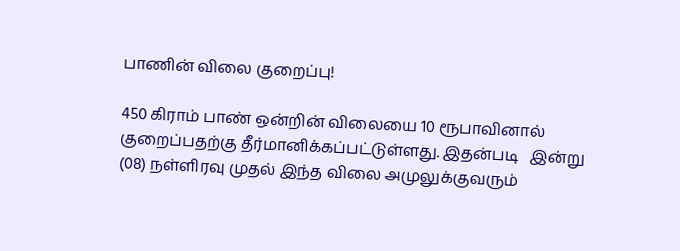பாணின் விலை குறைப்பு!

450 கிராம் பாண் ஒன்றின் விலையை 10 ரூபாவினால் குறைப்பதற்கு தீர்மானிக்கப்பட்டுள்ளது. இதன்படி   இன்று (08) நள்ளிரவு முதல் இந்த விலை அமுலுக்குவரும்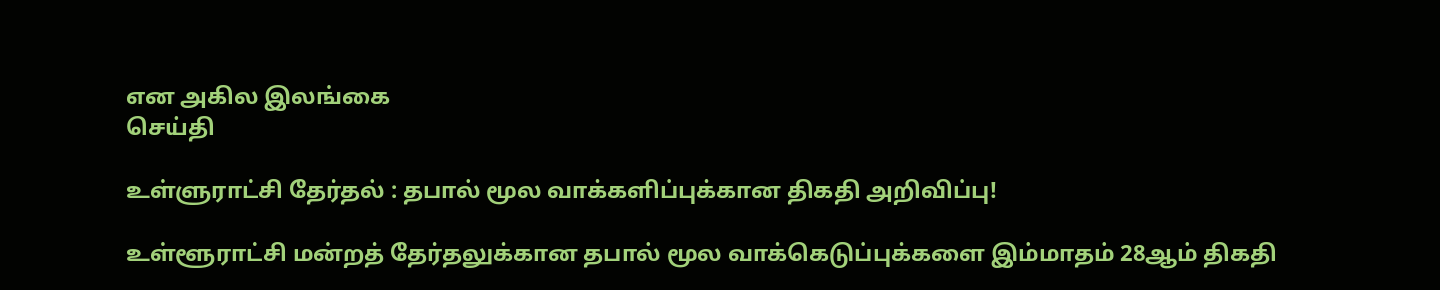என அகில இலங்கை
செய்தி

உள்ளுராட்சி தேர்தல் : தபால் மூல வாக்களிப்புக்கான திகதி அறிவிப்பு!

உள்ளூராட்சி மன்றத் தேர்தலுக்கான தபால் மூல வாக்கெடுப்புக்களை இம்மாதம் 28ஆம் திகதி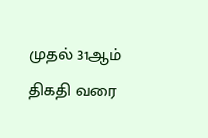முதல் 31ஆம் திகதி வரை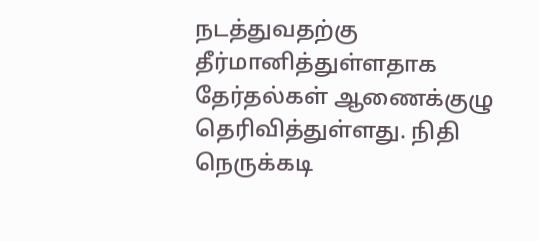நடத்துவதற்கு தீர்மானித்துள்ளதாக தேர்தல்கள் ஆணைக்குழு தெரிவித்துள்ளது. நிதி நெருக்கடி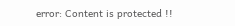error: Content is protected !!